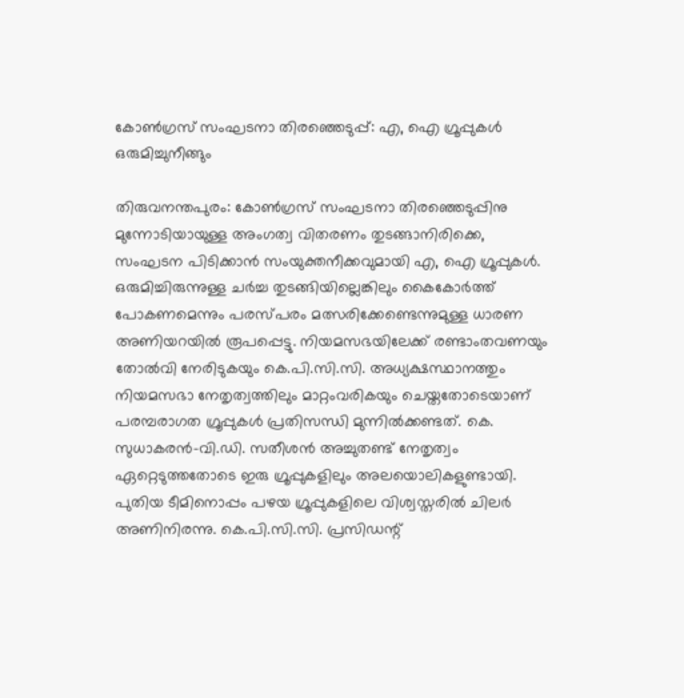കോൺഗ്രസ് സംഘടനാ തിരഞ്ഞെടുപ്പ്: എ, ഐ ഗ്രൂപ്പുകൾ ഒരുമിച്ചുനീങ്ങും

തിരുവനന്തപുരം: കോൺഗ്രസ് സംഘടനാ തിരഞ്ഞെടുപ്പിനു മുന്നോടിയായുള്ള അംഗത്വ വിതരണം തുടങ്ങാനിരിക്കെ, സംഘടന പിടിക്കാൻ സംയുക്തനീക്കവുമായി എ, ഐ ഗ്രൂപ്പുകൾ. ഒരുമിച്ചിരുന്നുള്ള ചർച്ച തുടങ്ങിയില്ലെങ്കിലും കൈകോർത്ത് പോകണമെന്നും പരസ്പരം മത്സരിക്കേണ്ടെന്നുമുള്ള ധാരണ അണിയറയിൽ രൂപപ്പെട്ടു. നിയമസഭയിലേക്ക് രണ്ടാംതവണയും തോൽവി നേരിടുകയും കെ.പി.സി.സി. അധ്യക്ഷസ്ഥാനത്തും നിയമസഭാ നേതൃത്വത്തിലും മാറ്റംവരികയും ചെയ്തതോടെയാണ് പരമ്പരാഗത ഗ്രൂപ്പുകൾ പ്രതിസന്ധി മുന്നിൽക്കണ്ടത്. കെ. സുധാകരൻ-വി.ഡി. സതീശൻ അച്ചുതണ്ട് നേതൃത്വം ഏറ്റെടുത്തതോടെ ഇരു ഗ്രൂപ്പുകളിലും അലയൊലികളുണ്ടായി. പുതിയ ടീമിനൊപ്പം പഴയ ഗ്രൂപ്പുകളിലെ വിശ്വസ്തരിൽ ചിലർ അണിനിരന്നു. കെ.പി.സി.സി. പ്രസിഡന്റ്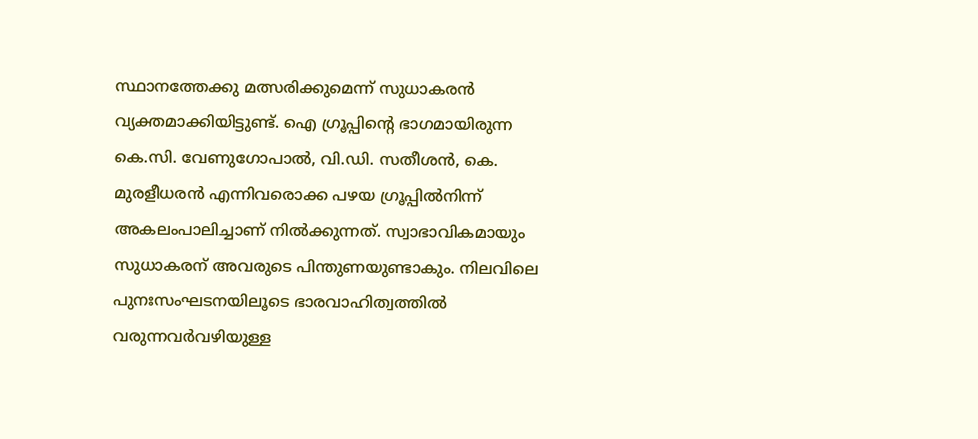സ്ഥാനത്തേക്കു മത്സരിക്കുമെന്ന് സുധാകരൻ വ്യക്തമാക്കിയിട്ടുണ്ട്. ഐ ഗ്രൂപ്പിന്റെ ഭാഗമായിരുന്ന കെ.സി. വേണുഗോപാൽ, വി.ഡി. സതീശൻ, കെ. മുരളീധരൻ എന്നിവരൊക്ക പഴയ ഗ്രൂപ്പിൽനിന്ന് അകലംപാലിച്ചാണ് നിൽക്കുന്നത്. സ്വാഭാവികമായും സുധാകരന് അവരുടെ പിന്തുണയുണ്ടാകും. നിലവിലെ പുനഃസംഘടനയിലൂടെ ഭാരവാഹിത്വത്തിൽ വരുന്നവർവഴിയുള്ള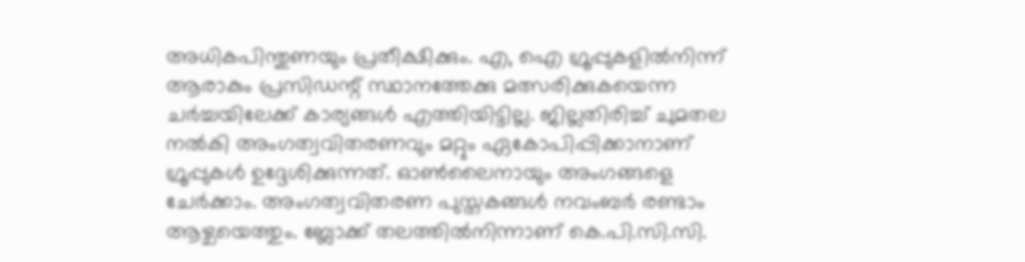അധികപിന്തുണയും പ്രതീക്ഷിക്കും. എ, ഐ ഗ്രൂപ്പുകളിൽനിന്ന് ആരാകും പ്രസിഡന്റ് സ്ഥാനത്തേക്കു മത്സരിക്കുകയെന്ന ചർച്ചയിലേക്ക് കാര്യങ്ങൾ എത്തിയിട്ടില്ല. ജില്ലതിരിച്ച് ചുമതല നൽകി അംഗത്വവിതരണവും മറ്റും ഏകോപിപ്പിക്കാനാണ് ഗ്രൂപ്പുകൾ ഉദ്ദേശിക്കുന്നത്. ഓൺലൈനായും അംഗങ്ങളെ ചേർക്കാം. അംഗത്വവിതരണ പുസ്തകങ്ങൾ നവംബർ രണ്ടാം ആഴ്ചയെത്തും. ബ്ലോക്ക് തലത്തിൽനിന്നാണ് കെ.പി.സി.സി.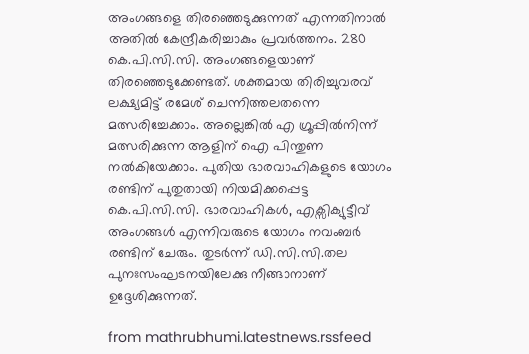അംഗങ്ങളെ തിരഞ്ഞെടുക്കുന്നത് എന്നതിനാൽ അതിൽ കേന്ദ്രീകരിച്ചാകും പ്രവർത്തനം. 280 കെ.പി.സി.സി. അംഗങ്ങളെയാണ് തിരഞ്ഞെടുക്കേണ്ടത്. ശക്തമായ തിരിച്ചുവരവ് ലക്ഷ്യമിട്ട് രമേശ് ചെന്നിത്തലതന്നെ മത്സരിച്ചേക്കാം. അല്ലെങ്കിൽ എ ഗ്രൂപ്പിൽനിന്ന് മത്സരിക്കുന്ന ആളിന് ഐ പിന്തുണ നൽകിയേക്കാം. പുതിയ ഭാരവാഹികളുടെ യോഗം രണ്ടിന് പുതുതായി നിയമിക്കപ്പെട്ട കെ.പി.സി.സി. ഭാരവാഹികൾ, എക്സിക്യുട്ടീവ് അംഗങ്ങൾ എന്നിവരുടെ യോഗം നവംബർ രണ്ടിന് ചേരും. തുടർന്ന് ഡി.സി.സി.തല പുനഃസംഘടനയിലേക്കു നീങ്ങാനാണ് ഉദ്ദേശിക്കുന്നത്.

from mathrubhumi.latestnews.rssfeed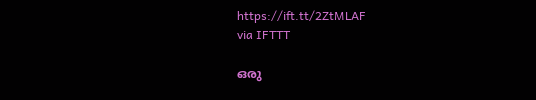https://ift.tt/2ZtMLAF
via IFTTT

ഒരു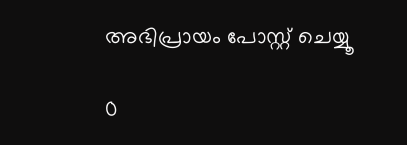അഭിപ്രായം പോസ്റ്റ് ചെയ്യൂ

0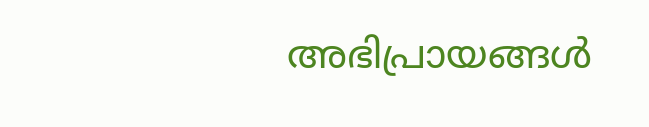അഭിപ്രായങ്ങള്‍